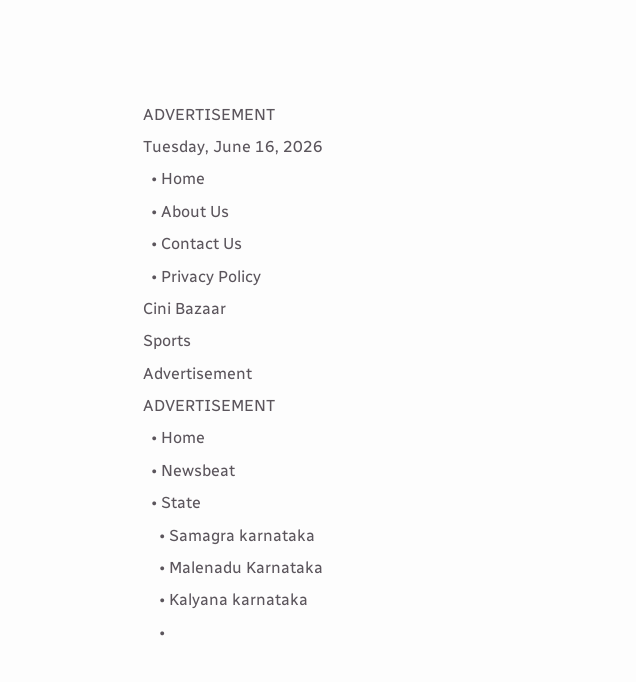ADVERTISEMENT
Tuesday, June 16, 2026
  • Home
  • About Us
  • Contact Us
  • Privacy Policy
Cini Bazaar
Sports
Advertisement
ADVERTISEMENT
  • Home
  • Newsbeat
  • State
    • Samagra karnataka
    • Malenadu Karnataka
    • Kalyana karnataka
    •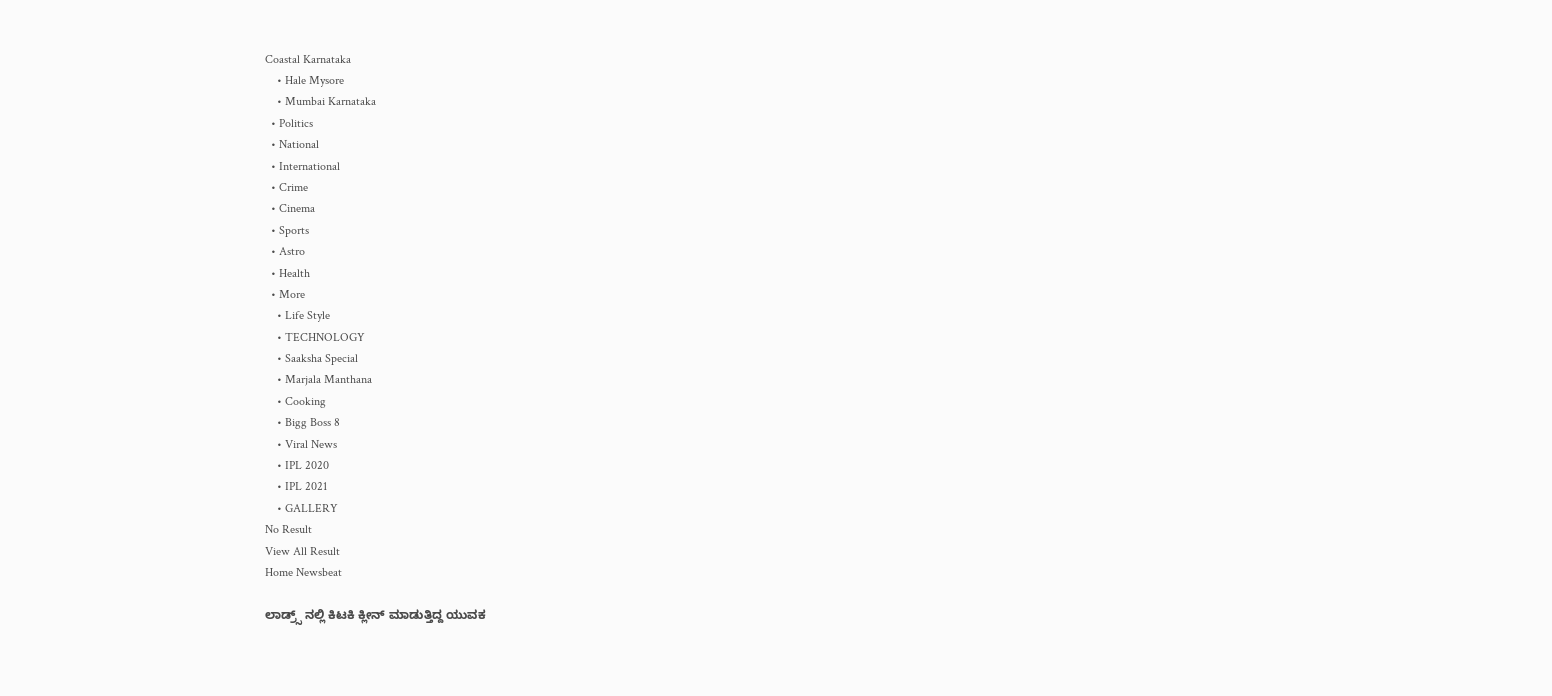Coastal Karnataka
    • Hale Mysore
    • Mumbai Karnataka
  • Politics
  • National
  • International
  • Crime
  • Cinema
  • Sports
  • Astro
  • Health
  • More
    • Life Style
    • TECHNOLOGY
    • Saaksha Special
    • Marjala Manthana
    • Cooking
    • Bigg Boss 8
    • Viral News
    • IPL 2020
    • IPL 2021
    • GALLERY
No Result
View All Result
Home Newsbeat

ಲಾಡ್ರ್ಸ್ ನಲ್ಲಿ ಕಿಟಕಿ ಕ್ಲೀನ್ ಮಾಡುತ್ತಿದ್ದ ಯುವಕ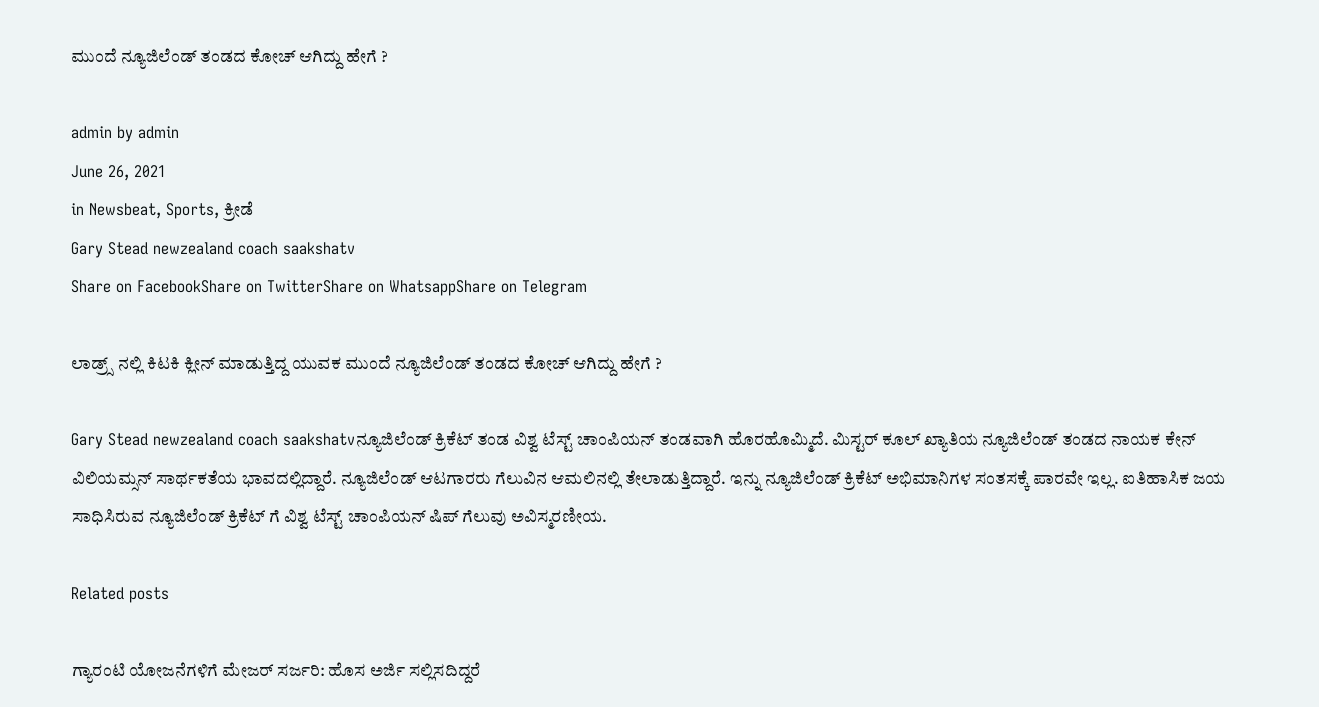ಮುಂದೆ ನ್ಯೂಜಿಲೆಂಡ್ ತಂಡದ ಕೋಚ್ ಆಗಿದ್ದು ಹೇಗೆ ?

admin by admin
June 26, 2021
in Newsbeat, Sports, ಕ್ರೀಡೆ
Gary Stead newzealand coach saakshatv
Share on FacebookShare on TwitterShare on WhatsappShare on Telegram

ಲಾಡ್ರ್ಸ್ ನಲ್ಲಿ ಕಿಟಕಿ ಕ್ಲೀನ್ ಮಾಡುತ್ತಿದ್ದ ಯುವಕ ಮುಂದೆ ನ್ಯೂಜಿಲೆಂಡ್ ತಂಡದ ಕೋಚ್ ಆಗಿದ್ದು ಹೇಗೆ ?

Gary Stead newzealand coach saakshatvನ್ಯೂಜಿಲೆಂಡ್ ಕ್ರಿಕೆಟ್ ತಂಡ ವಿಶ್ವ ಟೆಸ್ಟ್ ಚಾಂಪಿಯನ್ ತಂಡವಾಗಿ ಹೊರಹೊಮ್ಮಿದೆ. ಮಿಸ್ಟರ್ ಕೂಲ್ ಖ್ಯಾತಿಯ ನ್ಯೂಜಿಲೆಂಡ್ ತಂಡದ ನಾಯಕ ಕೇನ್ ವಿಲಿಯಮ್ಸನ್ ಸಾರ್ಥಕತೆಯ ಭಾವದಲ್ಲಿದ್ದಾರೆ. ನ್ಯೂಜಿಲೆಂಡ್ ಆಟಗಾರರು ಗೆಲುವಿನ ಆಮಲಿನಲ್ಲಿ ತೇಲಾಡುತ್ತಿದ್ದಾರೆ. ಇನ್ನು ನ್ಯೂಜಿಲೆಂಡ್ ಕ್ರಿಕೆಟ್ ಅಭಿಮಾನಿಗಳ ಸಂತಸಕ್ಕೆ ಪಾರವೇ ಇಲ್ಲ. ಐತಿಹಾಸಿಕ ಜಯ ಸಾಧಿಸಿರುವ ನ್ಯೂಜಿಲೆಂಡ್ ಕ್ರಿಕೆಟ್ ಗೆ ವಿಶ್ವ ಟೆಸ್ಟ್ ಚಾಂಪಿಯನ್ ಷಿಪ್ ಗೆಲುವು ಅವಿಸ್ಮರಣೀಯ.

Related posts

ಗ್ಯಾರಂಟಿ ಯೋಜನೆಗಳಿಗೆ ಮೇಜರ್ ಸರ್ಜರಿ: ಹೊಸ ಅರ್ಜಿ ಸಲ್ಲಿಸದಿದ್ದರೆ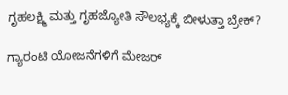ಗೃಹಲಕ್ಷ್ಮಿ ಮತ್ತು ಗೃಹಜ್ಯೋತಿ ಸೌಲಭ್ಯಕ್ಕೆ ಬೀಳುತ್ತಾ ಬ್ರೇಕ್?

ಗ್ಯಾರಂಟಿ ಯೋಜನೆಗಳಿಗೆ ಮೇಜರ್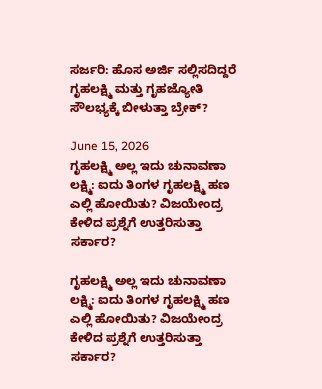ಸರ್ಜರಿ: ಹೊಸ ಅರ್ಜಿ ಸಲ್ಲಿಸದಿದ್ದರೆ ಗೃಹಲಕ್ಷ್ಮಿ ಮತ್ತು ಗೃಹಜ್ಯೋತಿ ಸೌಲಭ್ಯಕ್ಕೆ ಬೀಳುತ್ತಾ ಬ್ರೇಕ್?

June 15, 2026
ಗೃಹಲಕ್ಷ್ಮಿ ಅಲ್ಲ ಇದು ಚುನಾವಣಾ ಲಕ್ಷ್ಮಿ: ಐದು ತಿಂಗಳ ಗೃಹಲಕ್ಷ್ಮಿ ಹಣ ಎಲ್ಲಿ ಹೋಯಿತು? ವಿಜಯೇಂದ್ರ ಕೇಳಿದ ಪ್ರಶ್ನೆಗೆ ಉತ್ತರಿಸುತ್ತಾ ಸರ್ಕಾರ?

ಗೃಹಲಕ್ಷ್ಮಿ ಅಲ್ಲ ಇದು ಚುನಾವಣಾ ಲಕ್ಷ್ಮಿ: ಐದು ತಿಂಗಳ ಗೃಹಲಕ್ಷ್ಮಿ ಹಣ ಎಲ್ಲಿ ಹೋಯಿತು? ವಿಜಯೇಂದ್ರ ಕೇಳಿದ ಪ್ರಶ್ನೆಗೆ ಉತ್ತರಿಸುತ್ತಾ ಸರ್ಕಾರ?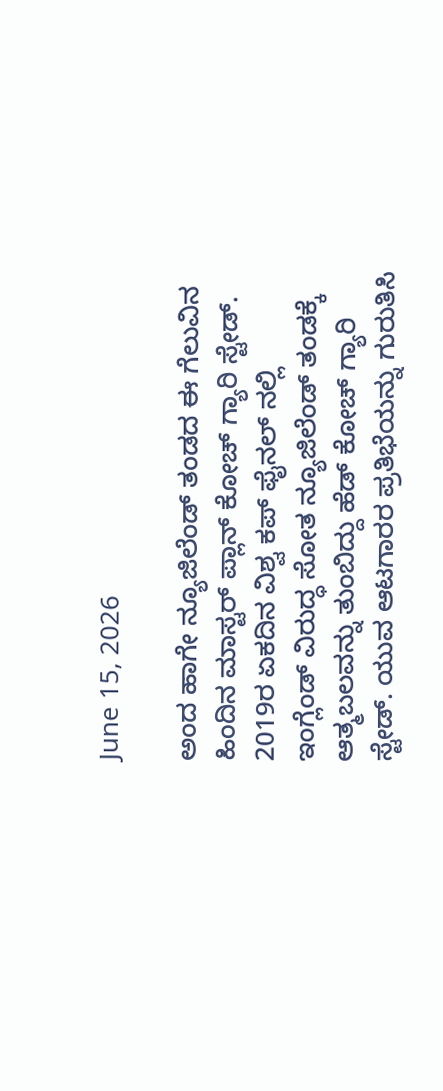June 15, 2026

ಅಂದ ಹಾಗೇ ನ್ಯೂಜಿಲೆಂಡ್ ತಂಡದ ಈ ಗೆಲುವಿನ ಹಿಂದಿನ ಮಾಸ್ಟರ್ ಪ್ಲಾನ್ ಕೋಚ್ ಗ್ಯಾರಿ ಸ್ಟೇಡ್. 2019ರ ಏಕದಿನ ವಿಶ್ವ ಕಪ್ ಫೈನಲ್ ನಲ್ಲಿ ಇಂಗ್ಲೆಂಡ್ ವಿರುದ್ಧ ಸೋತ ನ್ಯೂಜಿಲೆಂಡ್ ತಂಡಕ್ಕೆ ಆತ್ಮಬಲವನ್ನು ತುಂಬಿದ್ದು ಹೆಡ್ ಕೋಚ್ ಗ್ಯಾರಿ ಸ್ಟೇಡ್. ಯುವ ಆಟಗಾರರ ಪ್ರತಿಭೆಯನ್ನು ಗುರುತಿಸಿ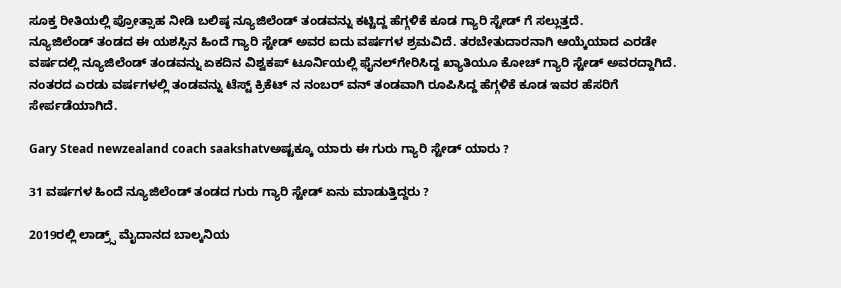ಸೂಕ್ತ ರೀತಿಯಲ್ಲಿ ಪ್ರೋತ್ಸಾಹ ನೀಡಿ ಬಲಿಷ್ಠ ನ್ಯೂಜಿಲೆಂಡ್ ತಂಡವನ್ನು ಕಟ್ಟಿದ್ದ ಹೆಗ್ಗಳಿಕೆ ಕೂಡ ಗ್ಯಾರಿ ಸ್ಟೇಡ್ ಗೆ ಸಲ್ಲುತ್ತದೆ.
ನ್ಯೂಜಿಲೆಂಡ್ ತಂಡದ ಈ ಯಶಸ್ಸಿನ ಹಿಂದೆ ಗ್ಯಾರಿ ಸ್ಟೇಡ್ ಅವರ ಐದು ವರ್ಷಗಳ ಶ್ರಮವಿದೆ. ತರಬೇತುದಾರನಾಗಿ ಆಯ್ಕೆಯಾದ ಎರಡೇ ವರ್ಷದಲ್ಲಿ ನ್ಯೂಜಿಲೆಂಡ್ ತಂಡವನ್ನು ಏಕದಿನ ವಿಶ್ವಕಪ್ ಟೂರ್ನಿಯಲ್ಲಿ ಫೈನಲ್‍ಗೇರಿಸಿದ್ದ ಖ್ಯಾತಿಯೂ ಕೋಚ್ ಗ್ಯಾರಿ ಸ್ಟೇಡ್ ಅವರದ್ದಾಗಿದೆ. ನಂತರದ ಎರಡು ವರ್ಷಗಳಲ್ಲಿ ತಂಡವನ್ನು ಟೆಸ್ಟ್ ಕ್ರಿಕೆಟ್ ನ ನಂಬರ್ ವನ್ ತಂಡವಾಗಿ ರೂಪಿಸಿದ್ದ ಹೆಗ್ಗಳಿಕೆ ಕೂಡ ಇವರ ಹೆಸರಿಗೆ ಸೇರ್ಪಡೆಯಾಗಿದೆ.

Gary Stead newzealand coach saakshatvಅಷ್ಟಕ್ಕೂ ಯಾರು ಈ ಗುರು ಗ್ಯಾರಿ ಸ್ಟೇಡ್ ಯಾರು ?

31 ವರ್ಷಗಳ ಹಿಂದೆ ನ್ಯೂಜಿಲೆಂಡ್ ತಂಡದ ಗುರು ಗ್ಯಾರಿ ಸ್ಟೇಡ್ ಏನು ಮಾಡುತ್ತಿದ್ದರು ?

2019ರಲ್ಲಿ ಲಾಡ್ರ್ಸ್ ಮೈದಾನದ ಬಾಲ್ಕನಿಯ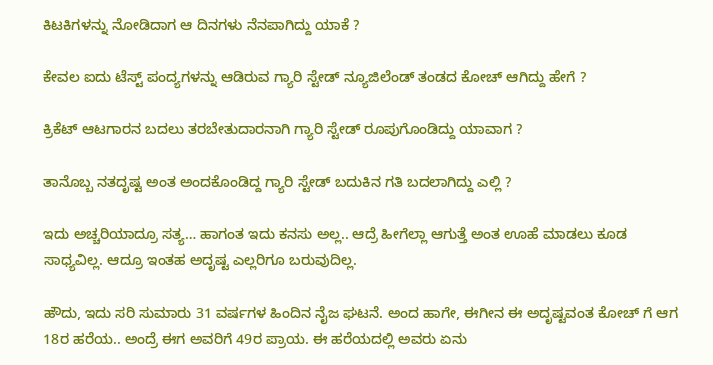ಕಿಟಕಿಗಳನ್ನು ನೋಡಿದಾಗ ಆ ದಿನಗಳು ನೆನಪಾಗಿದ್ದು ಯಾಕೆ ?

ಕೇವಲ ಐದು ಟೆಸ್ಟ್ ಪಂದ್ಯಗಳನ್ನು ಆಡಿರುವ ಗ್ಯಾರಿ ಸ್ಟೇಡ್ ನ್ಯೂಜಿಲೆಂಡ್ ತಂಡದ ಕೋಚ್ ಆಗಿದ್ದು ಹೇಗೆ ?

ಕ್ರಿಕೆಟ್ ಆಟಗಾರನ ಬದಲು ತರಬೇತುದಾರನಾಗಿ ಗ್ಯಾರಿ ಸ್ಟೇಡ್ ರೂಪುಗೊಂಡಿದ್ದು ಯಾವಾಗ ?

ತಾನೊಬ್ಬ ನತದೃಷ್ಟ ಅಂತ ಅಂದಕೊಂಡಿದ್ದ ಗ್ಯಾರಿ ಸ್ಟೇಡ್ ಬದುಕಿನ ಗತಿ ಬದಲಾಗಿದ್ದು ಎಲ್ಲಿ ?

ಇದು ಅಚ್ಚರಿಯಾದ್ರೂ ಸತ್ಯ… ಹಾಗಂತ ಇದು ಕನಸು ಅಲ್ಲ.. ಆದ್ರೆ ಹೀಗೆಲ್ಲಾ ಆಗುತ್ತೆ ಅಂತ ಊಹೆ ಮಾಡಲು ಕೂಡ ಸಾಧ್ಯವಿಲ್ಲ. ಆದ್ರೂ ಇಂತಹ ಅದೃಷ್ಟ ಎಲ್ಲರಿಗೂ ಬರುವುದಿಲ್ಲ.

ಹೌದು, ಇದು ಸರಿ ಸುಮಾರು 31 ವರ್ಷಗಳ ಹಿಂದಿನ ನೈಜ ಘಟನೆ. ಅಂದ ಹಾಗೇ, ಈಗೀನ ಈ ಅದೃಷ್ಟವಂತ ಕೋಚ್ ಗೆ ಆಗ 18ರ ಹರೆಯ.. ಅಂದ್ರೆ ಈಗ ಅವರಿಗೆ 49ರ ಪ್ರಾಯ. ಈ ಹರೆಯದಲ್ಲಿ ಅವರು ಏನು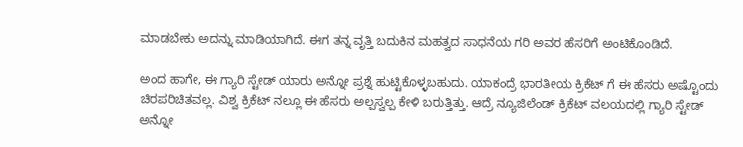ಮಾಡಬೇಕು ಅದನ್ನು ಮಾಡಿಯಾಗಿದೆ. ಈಗ ತನ್ನ ವೃತ್ತಿ ಬದುಕಿನ ಮಹತ್ವದ ಸಾಧನೆಯ ಗರಿ ಅವರ ಹೆಸರಿಗೆ ಅಂಟಿಕೊಂಡಿದೆ.

ಅಂದ ಹಾಗೇ, ಈ ಗ್ಯಾರಿ ಸ್ಟೇಡ್ ಯಾರು ಅನ್ನೋ ಪ್ರಶ್ನೆ ಹುಟ್ಟಿಕೊಳ್ಳಬಹುದು. ಯಾಕಂದ್ರೆ ಭಾರತೀಯ ಕ್ರಿಕೆಟ್ ಗೆ ಈ ಹೆಸರು ಅಷ್ಟೊಂದು ಚಿರಪರಿಚಿತವಲ್ಲ. ವಿಶ್ವ ಕ್ರಿಕೆಟ್ ನಲ್ಲೂ ಈ ಹೆಸರು ಅಲ್ಪಸ್ವಲ್ಪ ಕೇಳಿ ಬರುತ್ತಿತ್ತು. ಆದ್ರೆ ನ್ಯೂಜಿಲೆಂಡ್ ಕ್ರಿಕೆಟ್ ವಲಯದಲ್ಲಿ ಗ್ಯಾರಿ ಸ್ಟೇಡ್ ಅನ್ನೋ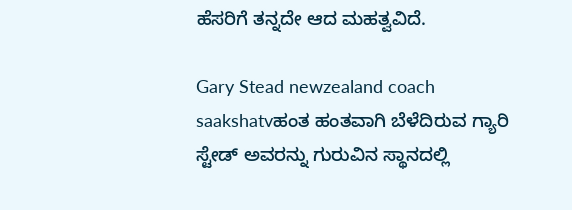ಹೆಸರಿಗೆ ತನ್ನದೇ ಆದ ಮಹತ್ವವಿದೆ.

Gary Stead newzealand coach saakshatvಹಂತ ಹಂತವಾಗಿ ಬೆಳೆದಿರುವ ಗ್ಯಾರಿ ಸ್ಟೇಡ್ ಅವರನ್ನು ಗುರುವಿನ ಸ್ಥಾನದಲ್ಲಿ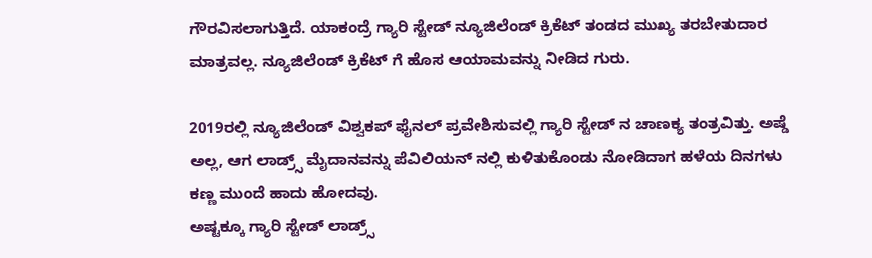ಗೌರವಿಸಲಾಗುತ್ತಿದೆ. ಯಾಕಂದ್ರೆ ಗ್ಯಾರಿ ಸ್ಟೇಡ್ ನ್ಯೂಜಿಲೆಂಡ್ ಕ್ರಿಕೆಟ್ ತಂಡದ ಮುಖ್ಯ ತರಬೇತುದಾರ ಮಾತ್ರವಲ್ಲ. ನ್ಯೂಜಿಲೆಂಡ್ ಕ್ರಿಕೆಟ್ ಗೆ ಹೊಸ ಆಯಾಮವನ್ನು ನೀಡಿದ ಗುರು.

2019ರಲ್ಲಿ ನ್ಯೂಜಿಲೆಂಡ್ ವಿಶ್ವಕಪ್ ಫೈನಲ್ ಪ್ರವೇಶಿಸುವಲ್ಲಿ ಗ್ಯಾರಿ ಸ್ಟೇಡ್ ನ ಚಾಣಕ್ಯ ತಂತ್ರವಿತ್ತು. ಅಷ್ಡೆ ಅಲ್ಲ, ಆಗ ಲಾಡ್ರ್ಸ್ ಮೈದಾನವನ್ನು ಪೆವಿಲಿಯನ್ ನಲ್ಲಿ ಕುಳಿತುಕೊಂಡು ನೋಡಿದಾಗ ಹಳೆಯ ದಿನಗಳು ಕಣ್ಣ ಮುಂದೆ ಹಾದು ಹೋದವು.
ಅಷ್ಟಕ್ಕೂ ಗ್ಯಾರಿ ಸ್ಟೇಡ್ ಲಾಡ್ರ್ಸ್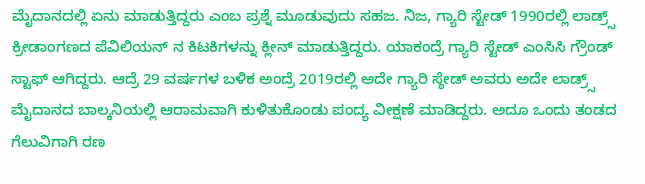ಮೈದಾನದಲ್ಲಿ ಏನು ಮಾಡುತ್ತಿದ್ದರು ಎಂಬ ಪ್ರಶ್ನೆ ಮೂಡುವುದು ಸಹಜ. ನಿಜ, ಗ್ಯಾರಿ ಸ್ಟೇಡ್ 1990ರಲ್ಲಿ ಲಾಡ್ರ್ಸ್ ಕ್ರೀಡಾಂಗಣದ ಪೆವಿಲಿಯನ್ ನ ಕಿಟಕಿಗಳನ್ನು ಕ್ಲೀನ್ ಮಾಡುತ್ತಿದ್ದರು. ಯಾಕಂದ್ರೆ ಗ್ಯಾರಿ ಸ್ಟೇಡ್ ಎಂಸಿಸಿ ಗ್ರೌಂಡ್ ಸ್ಟಾಫ್ ಆಗಿದ್ದರು. ಆದ್ರೆ 29 ವರ್ಷಗಳ ಬಳಿಕ ಅಂದ್ರೆ 2019ರಲ್ಲಿ ಅದೇ ಗ್ಯಾರಿ ಸ್ಠೇಡ್ ಅವರು ಅದೇ ಲಾಡ್ರ್ಸ್ ಮೈದಾನದ ಬಾಲ್ಕನಿಯಲ್ಲಿ ಆರಾಮವಾಗಿ ಕುಳಿತುಕೊಂಡು ಪಂದ್ಯ ವೀಕ್ಷಣೆ ಮಾಡಿದ್ದರು. ಅದೂ ಒಂದು ತಂಡದ ಗೆಲುವಿಗಾಗಿ ರಣ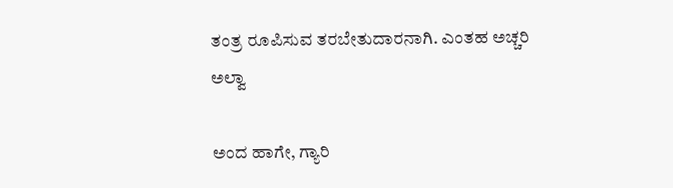ತಂತ್ರ ರೂಪಿಸುವ ತರಬೇತುದಾರನಾಗಿ. ಎಂತಹ ಅಚ್ಚರಿ ಅಲ್ವಾ

ಅಂದ ಹಾಗೇ, ಗ್ಯಾರಿ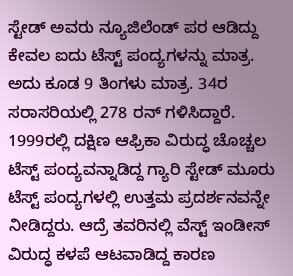ಸ್ಟೇಡ್ ಅವರು ನ್ಯೂಜಿಲೆಂಡ್ ಪರ ಆಡಿದ್ದು ಕೇವಲ ಐದು ಟೆಸ್ಟ್ ಪಂದ್ಯಗಳನ್ನು ಮಾತ್ರ. ಅದು ಕೂಡ 9 ತಿಂಗಳು ಮಾತ್ರ. 34ರ ಸರಾಸರಿಯಲ್ಲಿ 278 ರನ್ ಗಳಿಸಿದ್ದಾರೆ. 1999ರಲ್ಲಿ ದಕ್ಷಿಣ ಆಫ್ರಿಕಾ ವಿರುದ್ಧ ಚೊಚ್ಚಲ ಟೆಸ್ಟ್ ಪಂದ್ಯವನ್ನಾಡಿದ್ದ ಗ್ಯಾರಿ ಸ್ಟೇಡ್ ಮೂರು ಟೆಸ್ಟ್ ಪಂದ್ಯಗಳಲ್ಲಿ ಉತ್ತಮ ಪ್ರದರ್ಶನವನ್ನೇ ನೀಡಿದ್ದರು. ಆದ್ರೆ ತವರಿನಲ್ಲಿ ವೆಸ್ಟ್ ಇಂಡೀಸ್ ವಿರುದ್ಧ ಕಳಪೆ ಆಟವಾಡಿದ್ದ ಕಾರಣ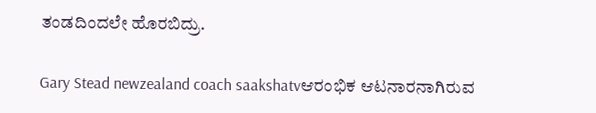ತಂಡದಿಂದಲೇ ಹೊರಬಿದ್ರು.

Gary Stead newzealand coach saakshatvಆರಂಭಿಕ ಆಟನಾರನಾಗಿರುವ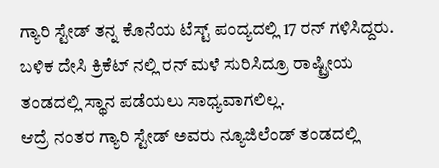ಗ್ಯಾರಿ ಸ್ಟೇಡ್ ತನ್ನ ಕೊನೆಯ ಟೆಸ್ಟ್ ಪಂದ್ಯದಲ್ಲಿ 17 ರನ್ ಗಳಿಸಿದ್ದರು. ಬಳಿಕ ದೇಸಿ ಕ್ರಿಕೆಟ್ ನಲ್ಲಿ ರನ್ ಮಳೆ ಸುರಿಸಿದ್ರೂ ರಾಷ್ಟ್ರೀಯ ತಂಡದಲ್ಲಿ ಸ್ಥಾನ ಪಡೆಯಲು ಸಾಧ್ಯವಾಗಲಿಲ್ಲ.
ಆದ್ರೆ ನಂತರ ಗ್ಯಾರಿ ಸ್ಟೇಡ್ ಅವರು ನ್ಯೂಜಿಲೆಂಡ್ ತಂಡದಲ್ಲಿ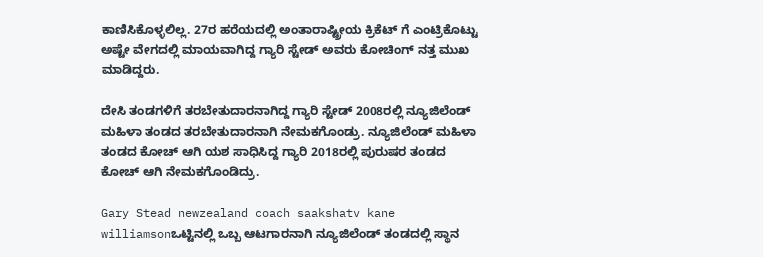ಕಾಣಿಸಿಕೊಳ್ಳಲಿಲ್ಲ. 27ರ ಹರೆಯದಲ್ಲಿ ಅಂತಾರಾಷ್ಟ್ರೀಯ ಕ್ರಿಕೆಟ್ ಗೆ ಎಂಟ್ರಿಕೊಟ್ಟು ಅಷ್ಟೇ ವೇಗದಲ್ಲಿ ಮಾಯವಾಗಿದ್ದ ಗ್ಯಾರಿ ಸ್ಟೇಡ್ ಅವರು ಕೋಚಿಂಗ್ ನತ್ತ ಮುಖ ಮಾಡಿದ್ದರು.

ದೇಸಿ ತಂಡಗಳಿಗೆ ತರಬೇತುದಾರನಾಗಿದ್ದ ಗ್ಯಾರಿ ಸ್ಟೇಡ್ 2008ರಲ್ಲಿ ನ್ಯೂಜಿಲೆಂಡ್ ಮಹಿಳಾ ತಂಡದ ತರಬೇತುದಾರನಾಗಿ ನೇಮಕಗೊಂಡ್ರು. ನ್ಯೂಜಿಲೆಂಡ್ ಮಹಿಳಾ ತಂಡದ ಕೋಚ್ ಆಗಿ ಯಶ ಸಾಧಿಸಿದ್ದ ಗ್ಯಾರಿ 2018ರಲ್ಲಿ ಪುರುಷರ ತಂಡದ ಕೋಚ್ ಆಗಿ ನೇಮಕಗೊಂಡಿದ್ರು.

Gary Stead newzealand coach saakshatv kane williamsonಒಟ್ಟಿನಲ್ಲಿ ಒಬ್ಬ ಆಟಗಾರನಾಗಿ ನ್ಯೂಜಿಲೆಂಡ್ ತಂಡದಲ್ಲಿ ಸ್ಥಾನ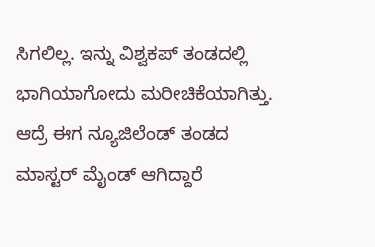ಸಿಗಲಿಲ್ಲ. ಇನ್ನು ವಿಶ್ವಕಪ್ ತಂಡದಲ್ಲಿ ಭಾಗಿಯಾಗೋದು ಮರೀಚಿಕೆಯಾಗಿತ್ತು. ಆದ್ರೆ ಈಗ ನ್ಯೂಜಿಲೆಂಡ್ ತಂಡದ ಮಾಸ್ಟರ್ ಮೈಂಡ್ ಆಗಿದ್ದಾರೆ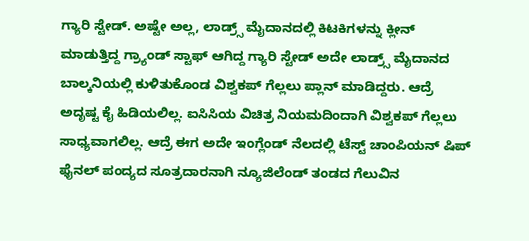ಗ್ಯಾರಿ ಸ್ಟೇಡ್. ಅಷ್ಟೇ ಅಲ್ಲ, ಲಾಡ್ರ್ಸ್ ಮೈದಾನದಲ್ಲಿ ಕಿಟಕಿಗಳನ್ನು ಕ್ಲೀನ್ ಮಾಡುತ್ತಿದ್ದ ಗ್ರ್ಯಾಂಡ್ ಸ್ಟಾಫ್ ಆಗಿದ್ದ ಗ್ಯಾರಿ ಸ್ಟೇಡ್ ಅದೇ ಲಾಡ್ರ್ಸ್ ಮೈದಾನದ ಬಾಲ್ಕನಿಯಲ್ಲಿ ಕುಳಿತುಕೊಂಡ ವಿಶ್ವಕಪ್ ಗೆಲ್ಲಲು ಪ್ಲಾನ್ ಮಾಡಿದ್ದರು. ಆದ್ರೆ ಅದೃಷ್ಟ ಕೈ ಹಿಡಿಯಲಿಲ್ಲ. ಐಸಿಸಿಯ ವಿಚಿತ್ರ ನಿಯಮದಿಂದಾಗಿ ವಿಶ್ವಕಪ್ ಗೆಲ್ಲಲು ಸಾಧ್ಯವಾಗಲಿಲ್ಲ. ಆದ್ರೆ ಈಗ ಅದೇ ಇಂಗ್ಲೆಂಡ್ ನೆಲದಲ್ಲಿ ಟೆಸ್ಟ್ ಚಾಂಪಿಯನ್ ಷಿಪ್ ಫೈನಲ್ ಪಂದ್ಯದ ಸೂತ್ರದಾರನಾಗಿ ನ್ಯೂಜಿಲೆಂಡ್ ತಂಡದ ಗೆಲುವಿನ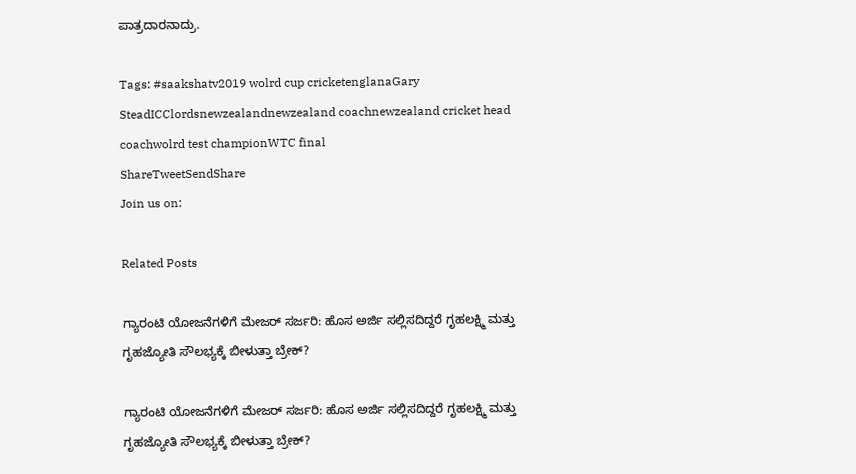ಪಾತ್ರದಾರನಾದ್ರು.

Tags: #saakshatv2019 wolrd cup cricketenglanaGary SteadICClordsnewzealandnewzealand coachnewzealand cricket head coachwolrd test championWTC final
ShareTweetSendShare
Join us on:

Related Posts

ಗ್ಯಾರಂಟಿ ಯೋಜನೆಗಳಿಗೆ ಮೇಜರ್ ಸರ್ಜರಿ: ಹೊಸ ಅರ್ಜಿ ಸಲ್ಲಿಸದಿದ್ದರೆ ಗೃಹಲಕ್ಷ್ಮಿ ಮತ್ತು ಗೃಹಜ್ಯೋತಿ ಸೌಲಭ್ಯಕ್ಕೆ ಬೀಳುತ್ತಾ ಬ್ರೇಕ್?

ಗ್ಯಾರಂಟಿ ಯೋಜನೆಗಳಿಗೆ ಮೇಜರ್ ಸರ್ಜರಿ: ಹೊಸ ಅರ್ಜಿ ಸಲ್ಲಿಸದಿದ್ದರೆ ಗೃಹಲಕ್ಷ್ಮಿ ಮತ್ತು ಗೃಹಜ್ಯೋತಿ ಸೌಲಭ್ಯಕ್ಕೆ ಬೀಳುತ್ತಾ ಬ್ರೇಕ್?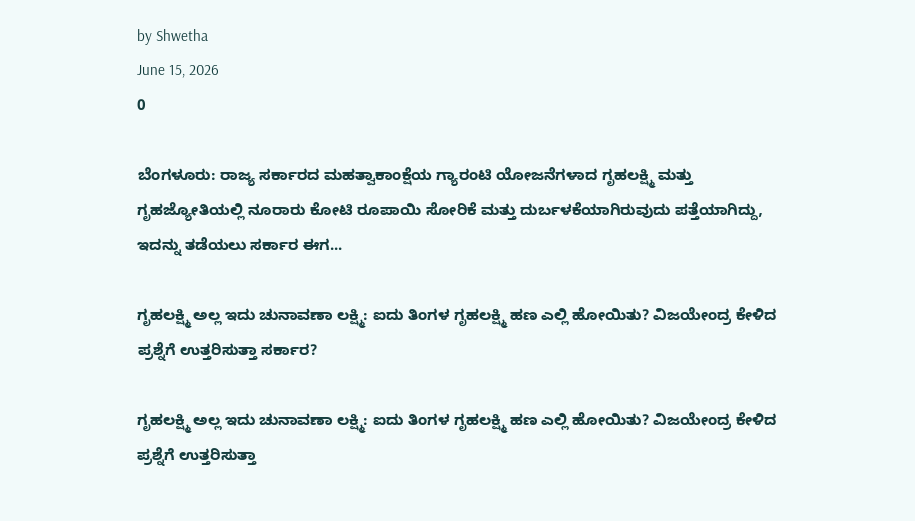by Shwetha
June 15, 2026
0

ಬೆಂಗಳೂರು: ರಾಜ್ಯ ಸರ್ಕಾರದ ಮಹತ್ವಾಕಾಂಕ್ಷೆಯ ಗ್ಯಾರಂಟಿ ಯೋಜನೆಗಳಾದ ಗೃಹಲಕ್ಷ್ಮಿ ಮತ್ತು ಗೃಹಜ್ಯೋತಿಯಲ್ಲಿ ನೂರಾರು ಕೋಟಿ ರೂಪಾಯಿ ಸೋರಿಕೆ ಮತ್ತು ದುರ್ಬಳಕೆಯಾಗಿರುವುದು ಪತ್ತೆಯಾಗಿದ್ದು, ಇದನ್ನು ತಡೆಯಲು ಸರ್ಕಾರ ಈಗ...

ಗೃಹಲಕ್ಷ್ಮಿ ಅಲ್ಲ ಇದು ಚುನಾವಣಾ ಲಕ್ಷ್ಮಿ: ಐದು ತಿಂಗಳ ಗೃಹಲಕ್ಷ್ಮಿ ಹಣ ಎಲ್ಲಿ ಹೋಯಿತು? ವಿಜಯೇಂದ್ರ ಕೇಳಿದ ಪ್ರಶ್ನೆಗೆ ಉತ್ತರಿಸುತ್ತಾ ಸರ್ಕಾರ?

ಗೃಹಲಕ್ಷ್ಮಿ ಅಲ್ಲ ಇದು ಚುನಾವಣಾ ಲಕ್ಷ್ಮಿ: ಐದು ತಿಂಗಳ ಗೃಹಲಕ್ಷ್ಮಿ ಹಣ ಎಲ್ಲಿ ಹೋಯಿತು? ವಿಜಯೇಂದ್ರ ಕೇಳಿದ ಪ್ರಶ್ನೆಗೆ ಉತ್ತರಿಸುತ್ತಾ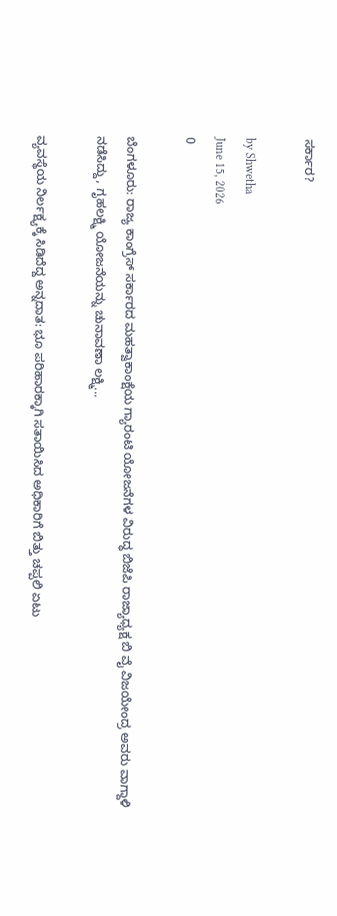ಸರ್ಕಾರ?

by Shwetha
June 15, 2026
0

ಬೆಂಗಳೂರು: ರಾಜ್ಯ ಕಾಂಗ್ರೆಸ್ ಸರ್ಕಾರದ ಮಹತ್ವಾಕಾಂಕ್ಷೆಯ ಗ್ಯಾರಂಟಿ ಯೋಜನೆಗಳ ವಿರುದ್ಧ ಬಿಜೆಪಿ ರಾಜ್ಯಾಧ್ಯಕ್ಷ ಬಿ ವೈ ವಿಜಯೇಂದ್ರ ಅವರು ವಾಗ್ದಾಳಿ ನಡೆಸಿದ್ದು, ಗೃಹಲಕ್ಷ್ಮಿ ಯೋಜನೆಯನ್ನು ಚುನಾವಣಾ ಲಕ್ಷ್ಮಿ...

ವ್ಯವಸ್ಥೆಯ ನಿರ್ಲಕ್ಷ್ಯಕ್ಕೆ ಸಿಡಿದೆದ್ದ ಅನ್ನದಾತ: ಭೂ ಪರಿಹಾರಕ್ಕಾಗಿ ಸತಾಯಿಸಿದ ಅಧಿಕಾರಿಗೆ ಬಿತ್ತು ಚಪ್ಪಲಿ ಏಟು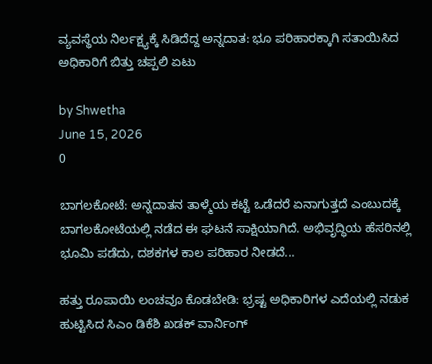ವ್ಯವಸ್ಥೆಯ ನಿರ್ಲಕ್ಷ್ಯಕ್ಕೆ ಸಿಡಿದೆದ್ದ ಅನ್ನದಾತ: ಭೂ ಪರಿಹಾರಕ್ಕಾಗಿ ಸತಾಯಿಸಿದ ಅಧಿಕಾರಿಗೆ ಬಿತ್ತು ಚಪ್ಪಲಿ ಏಟು

by Shwetha
June 15, 2026
0

ಬಾಗಲಕೋಟೆ: ಅನ್ನದಾತನ ತಾಳ್ಮೆಯ ಕಟ್ಟೆ ಒಡೆದರೆ ಏನಾಗುತ್ತದೆ ಎಂಬುದಕ್ಕೆ ಬಾಗಲಕೋಟೆಯಲ್ಲಿ ನಡೆದ ಈ ಘಟನೆ ಸಾಕ್ಷಿಯಾಗಿದೆ. ಅಭಿವೃದ್ಧಿಯ ಹೆಸರಿನಲ್ಲಿ ಭೂಮಿ ಪಡೆದು, ದಶಕಗಳ ಕಾಲ ಪರಿಹಾರ ನೀಡದೆ...

ಹತ್ತು ರೂಪಾಯಿ ಲಂಚವೂ ಕೊಡಬೇಡಿ: ಭ್ರಷ್ಟ ಅಧಿಕಾರಿಗಳ ಎದೆಯಲ್ಲಿ ನಡುಕ ಹುಟ್ಟಿಸಿದ ಸಿಎಂ ಡಿಕೆಶಿ ಖಡಕ್ ವಾರ್ನಿಂಗ್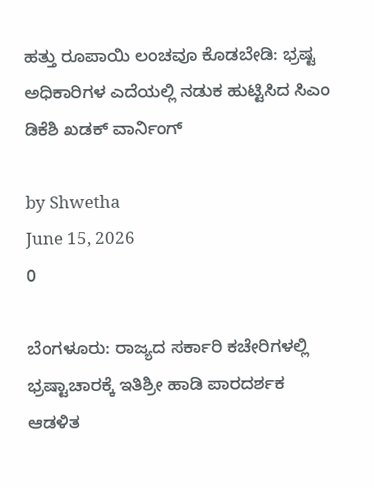ಹತ್ತು ರೂಪಾಯಿ ಲಂಚವೂ ಕೊಡಬೇಡಿ: ಭ್ರಷ್ಟ ಅಧಿಕಾರಿಗಳ ಎದೆಯಲ್ಲಿ ನಡುಕ ಹುಟ್ಟಿಸಿದ ಸಿಎಂ ಡಿಕೆಶಿ ಖಡಕ್ ವಾರ್ನಿಂಗ್

by Shwetha
June 15, 2026
0

ಬೆಂಗಳೂರು: ರಾಜ್ಯದ ಸರ್ಕಾರಿ ಕಚೇರಿಗಳಲ್ಲಿ ಭ್ರಷ್ಟಾಚಾರಕ್ಕೆ ಇತಿಶ್ರೀ ಹಾಡಿ ಪಾರದರ್ಶಕ ಆಡಳಿತ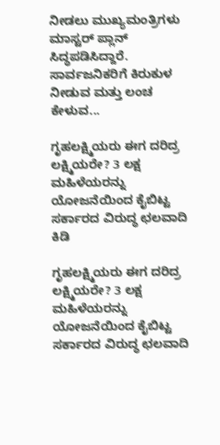ನೀಡಲು ಮುಖ್ಯಮಂತ್ರಿಗಳು ಮಾಸ್ಟರ್ ಪ್ಲಾನ್ ಸಿದ್ಧಪಡಿಸಿದ್ದಾರೆ. ಸಾರ್ವಜನಿಕರಿಗೆ ಕಿರುಕುಳ ನೀಡುವ ಮತ್ತು ಲಂಚ ಕೇಳುವ...

ಗೃಹಲಕ್ಷ್ಮಿಯರು ಈಗ ದರಿದ್ರ ಲಕ್ಷ್ಮಿಯರೇ? 3 ಲಕ್ಷ ಮಹಿಳೆಯರನ್ನು ಯೋಜನೆಯಿಂದ ಕೈಬಿಟ್ಟ ಸರ್ಕಾರದ ವಿರುದ್ಧ ಛಲವಾದಿ ಕಿಡಿ

ಗೃಹಲಕ್ಷ್ಮಿಯರು ಈಗ ದರಿದ್ರ ಲಕ್ಷ್ಮಿಯರೇ? 3 ಲಕ್ಷ ಮಹಿಳೆಯರನ್ನು ಯೋಜನೆಯಿಂದ ಕೈಬಿಟ್ಟ ಸರ್ಕಾರದ ವಿರುದ್ಧ ಛಲವಾದಿ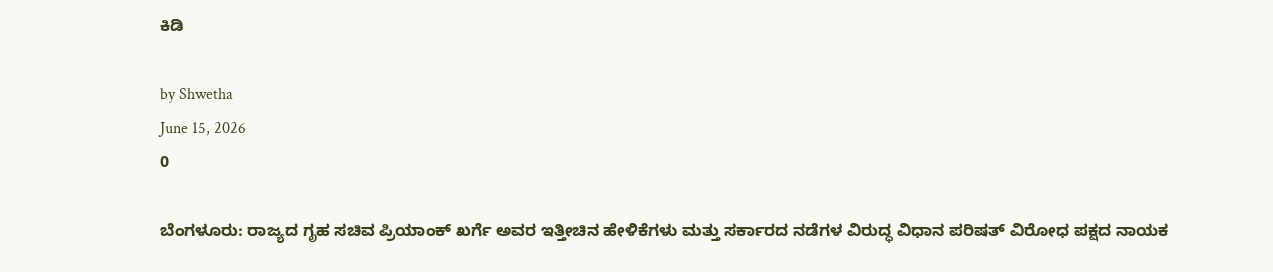ಕಿಡಿ

by Shwetha
June 15, 2026
0

ಬೆಂಗಳೂರು: ರಾಜ್ಯದ ಗೃಹ ಸಚಿವ ಪ್ರಿಯಾಂಕ್ ಖರ್ಗೆ ಅವರ ಇತ್ತೀಚಿನ ಹೇಳಿಕೆಗಳು ಮತ್ತು ಸರ್ಕಾರದ ನಡೆಗಳ ವಿರುದ್ಧ ವಿಧಾನ ಪರಿಷತ್ ವಿರೋಧ ಪಕ್ಷದ ನಾಯಕ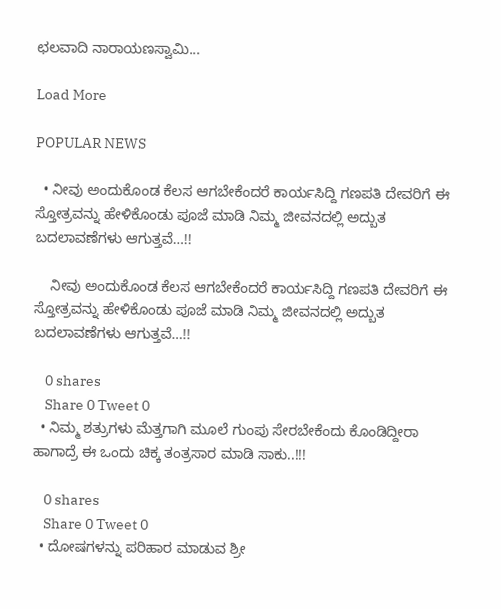ಛಲವಾದಿ ನಾರಾಯಣಸ್ವಾಮಿ...

Load More

POPULAR NEWS

  • ನೀವು ಅಂದುಕೊಂಡ ಕೆಲಸ ಆಗಬೇಕೆಂದರೆ ಕಾರ್ಯಸಿದ್ದಿ ಗಣಪತಿ ದೇವರಿಗೆ ಈ ಸ್ತೋತ್ರವನ್ನು ಹೇಳಿಕೊಂಡು ಪೂಜೆ ಮಾಡಿ ನಿಮ್ಮ ಜೀವನದಲ್ಲಿ ಅದ್ಬುತ ಬದಲಾವಣೆಗಳು ಆಗುತ್ತವೆ…!!

    ನೀವು ಅಂದುಕೊಂಡ ಕೆಲಸ ಆಗಬೇಕೆಂದರೆ ಕಾರ್ಯಸಿದ್ದಿ ಗಣಪತಿ ದೇವರಿಗೆ ಈ ಸ್ತೋತ್ರವನ್ನು ಹೇಳಿಕೊಂಡು ಪೂಜೆ ಮಾಡಿ ನಿಮ್ಮ ಜೀವನದಲ್ಲಿ ಅದ್ಬುತ ಬದಲಾವಣೆಗಳು ಆಗುತ್ತವೆ…!!

    0 shares
    Share 0 Tweet 0
  • ನಿಮ್ಮ ಶತ್ರುಗಳು ಮೆತ್ತಗಾಗಿ ಮೂಲೆ ಗುಂಪು ಸೇರಬೇಕೆಂದು ಕೊಂಡಿದ್ದೀರಾ ಹಾಗಾದ್ರೆ ಈ ಒಂದು ಚಿಕ್ಕ ತಂತ್ರಸಾರ ಮಾಡಿ ಸಾಕು..!!!

    0 shares
    Share 0 Tweet 0
  • ದೋಷಗಳನ್ನು ಪರಿಹಾರ ಮಾಡುವ ಶ್ರೀ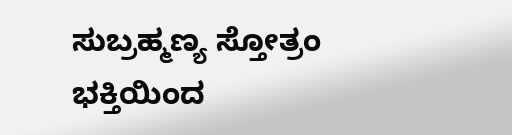ಸುಬ್ರಹ್ಮಣ್ಯ ಸ್ತೋತ್ರಂ ಭಕ್ತಿಯಿಂದ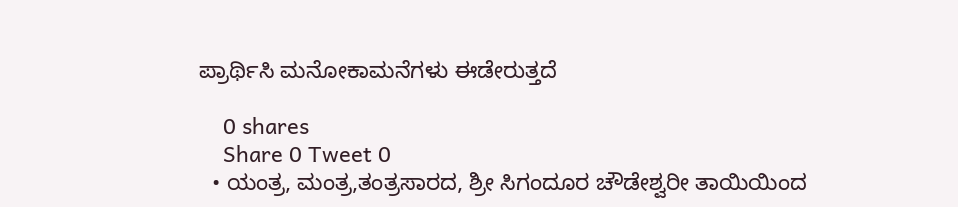ಪ್ರಾರ್ಥಿಸಿ ಮನೋಕಾಮನೆಗಳು ಈಡೇರುತ್ತದೆ

    0 shares
    Share 0 Tweet 0
  • ಯಂತ್ರ, ಮಂತ್ರ,ತಂತ್ರಸಾರದ, ಶ್ರೀ ಸಿಗಂದೂರ ಚೌಡೇಶ್ವರೀ ತಾಯಿಯಿಂದ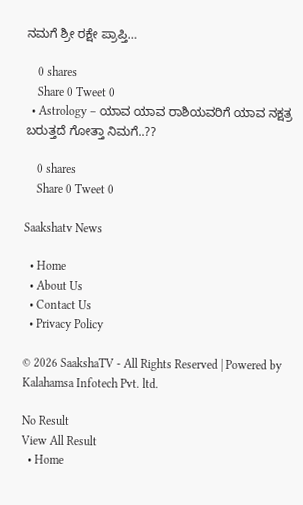ನಮಗೆ ಶ್ರೀ ರಕ್ಷೇ ಪ್ರಾಪ್ತಿ…

    0 shares
    Share 0 Tweet 0
  • Astrology – ಯಾವ ಯಾವ ರಾಶಿಯವರಿಗೆ ಯಾವ ನಕ್ಷತ್ರ ಬರುತ್ತದೆ ಗೋತ್ತಾ ನಿಮಗೆ..??

    0 shares
    Share 0 Tweet 0

Saakshatv News

  • Home
  • About Us
  • Contact Us
  • Privacy Policy

© 2026 SaakshaTV - All Rights Reserved | Powered by Kalahamsa Infotech Pvt. ltd.

No Result
View All Result
  • Home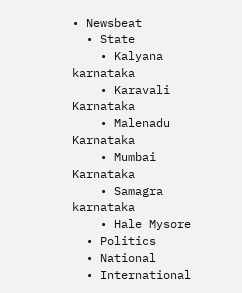• Newsbeat
  • State
    • Kalyana karnataka
    • Karavali Karnataka
    • Malenadu Karnataka
    • Mumbai Karnataka
    • Samagra karnataka
    • Hale Mysore
  • Politics
  • National
  • International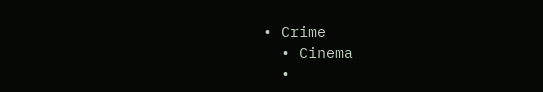• Crime
  • Cinema
  •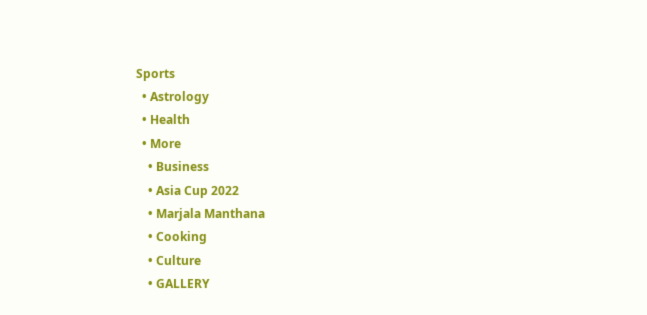Sports
  • Astrology
  • Health
  • More
    • Business
    • Asia Cup 2022
    • Marjala Manthana
    • Cooking
    • Culture
    • GALLERY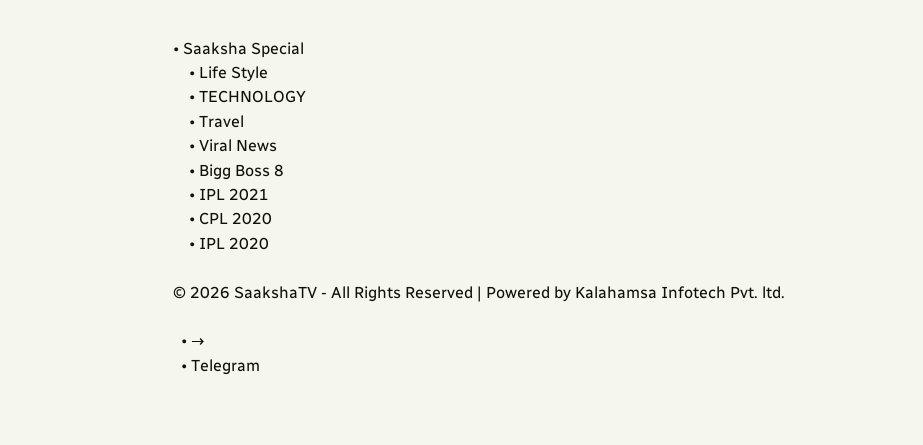• Saaksha Special
    • Life Style
    • TECHNOLOGY
    • Travel
    • Viral News
    • Bigg Boss 8
    • IPL 2021
    • CPL 2020
    • IPL 2020

© 2026 SaakshaTV - All Rights Reserved | Powered by Kalahamsa Infotech Pvt. ltd.

  • →
  • Telegram